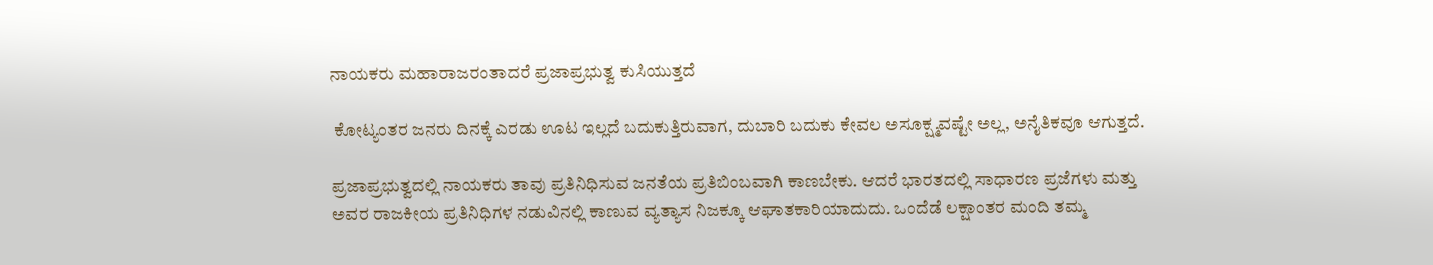ನಾಯಕರು ಮಹಾರಾಜರಂತಾದರೆ ಪ್ರಜಾಪ್ರಭುತ್ವ ಕುಸಿಯುತ್ತದೆ

 ಕೋಟ್ಯಂತರ ಜನರು ದಿನಕ್ಕೆ ಎರಡು ಊಟ ಇಲ್ಲದೆ ಬದುಕುತ್ತಿರುವಾಗ, ದುಬಾರಿ ಬದುಕು ಕೇವಲ ಅಸೂಕ್ಷ್ಮವಷ್ಟೇ ಅಲ್ಲ, ಅನೈತಿಕವೂ ಆಗುತ್ತದೆ.

ಪ್ರಜಾಪ್ರಭುತ್ವದಲ್ಲಿ ನಾಯಕರು ತಾವು ಪ್ರತಿನಿಧಿಸುವ ಜನತೆಯ ಪ್ರತಿಬಿಂಬವಾಗಿ ಕಾಣಬೇಕು. ಆದರೆ ಭಾರತದಲ್ಲಿ ಸಾಧಾರಣ ಪ್ರಜೆಗಳು ಮತ್ತು ಅವರ ರಾಜಕೀಯ ಪ್ರತಿನಿಧಿಗಳ ನಡುವಿನಲ್ಲಿ ಕಾಣುವ ವ್ಯತ್ಯಾಸ ನಿಜಕ್ಕೂ ಆಘಾತಕಾರಿಯಾದುದು. ಒಂದೆಡೆ ಲಕ್ಷಾಂತರ ಮಂದಿ ತಮ್ಮ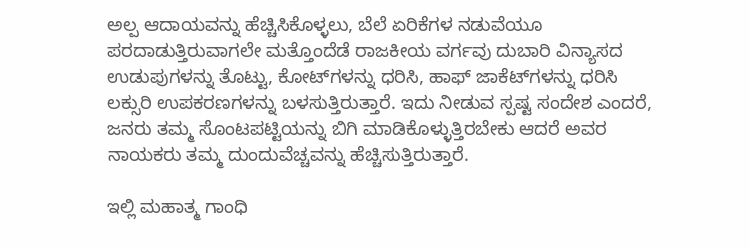ಅಲ್ಪ ಆದಾಯವನ್ನು ಹೆಚ್ಚಿಸಿಕೊಳ್ಳಲು, ಬೆಲೆ ಏರಿಕೆಗಳ ನಡುವೆಯೂ ಪರದಾಡುತ್ತಿರುವಾಗಲೇ ಮತ್ತೊಂದೆಡೆ ರಾಜಕೀಯ ವರ್ಗವು ದುಬಾರಿ ವಿನ್ಯಾಸದ ಉಡುಪುಗಳನ್ನು ತೊಟ್ಟು, ಕೋಟ್‍ಗಳನ್ನು ಧರಿಸಿ, ಹಾಫ್ ಜಾಕೆಟ್‍ಗಳನ್ನು ಧರಿಸಿ ಲಕ್ಸುರಿ ಉಪಕರಣಗಳನ್ನು ಬಳಸುತ್ತಿರುತ್ತಾರೆ. ಇದು ನೀಡುವ ಸ್ಪಷ್ಟ ಸಂದೇಶ ಎಂದರೆ, ಜನರು ತಮ್ಮ ಸೊಂಟಪಟ್ಟಿಯನ್ನು ಬಿಗಿ ಮಾಡಿಕೊಳ್ಳುತ್ತಿರಬೇಕು ಆದರೆ ಅವರ ನಾಯಕರು ತಮ್ಮ ದುಂದುವೆಚ್ಚವನ್ನು ಹೆಚ್ಚಿಸುತ್ತಿರುತ್ತಾರೆ.

ಇಲ್ಲಿ ಮಹಾತ್ಮ ಗಾಂಧಿ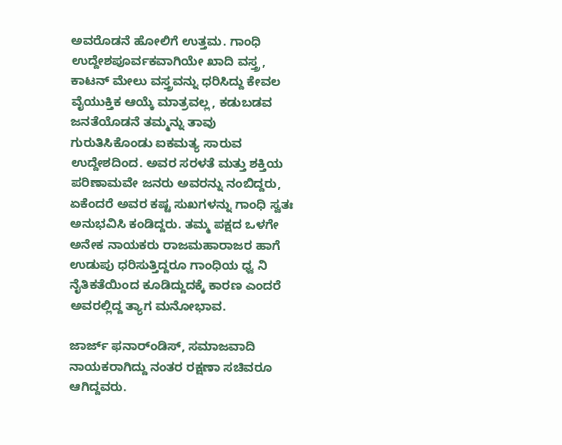ಅವರೊಡನೆ ಹೋಲಿಗೆ ಉತ್ತಮ. ಗಾಂಧಿ ಉದ್ದೇಶಪೂರ್ವಕವಾಗಿಯೇ ಖಾದಿ ವಸ್ತ್ರ, ಕಾಟನ್ ಮೇಲು ವಸ್ತ್ರವನ್ನು ಧರಿಸಿದ್ದು ಕೇವಲ ವೈಯುಕ್ತಿಕ ಆಯ್ಕೆ ಮಾತ್ರವಲ್ಲ, ಕಡುಬಡವ ಜನತೆಯೊಡನೆ ತಮ್ಮನ್ನು ತಾವು ಗುರುತಿಸಿಕೊಂಡು ಐಕಮತ್ಯ ಸಾರುವ ಉದ್ದೇಶದಿಂದ. ಅವರ ಸರಳತೆ ಮತ್ತು ಶಕ್ತಿಯ ಪರಿಣಾಮವೇ ಜನರು ಅವರನ್ನು ನಂಬಿದ್ದರು, ಏಕೆಂದರೆ ಅವರ ಕಷ್ಟ ಸುಖಗಳನ್ನು ಗಾಂಧಿ ಸ್ವತಃ ಅನುಭವಿಸಿ ಕಂಡಿದ್ದರು. ತಮ್ಮ ಪಕ್ಷದ ಒಳಗೇ ಅನೇಕ ನಾಯಕರು ರಾಜಮಹಾರಾಜರ ಹಾಗೆ ಉಡುಪು ಧರಿಸುತ್ತಿದ್ದರೂ ಗಾಂಧಿಯ ಧ್ವ ನಿ ನೈತಿಕತೆಯಿಂದ ಕೂಡಿದ್ದುದಕ್ಕೆ ಕಾರಣ ಎಂದರೆ ಅವರಲ್ಲಿದ್ದ ತ್ಯಾಗ ಮನೋಭಾವ.

ಜಾರ್ಜ್ ಫನಾರ್ಂಡಿಸ್, ಸಮಾಜವಾದಿ ನಾಯಕರಾಗಿದ್ದು ನಂತರ ರಕ್ಷಣಾ ಸಚಿವರೂ ಆಗಿದ್ದವರು.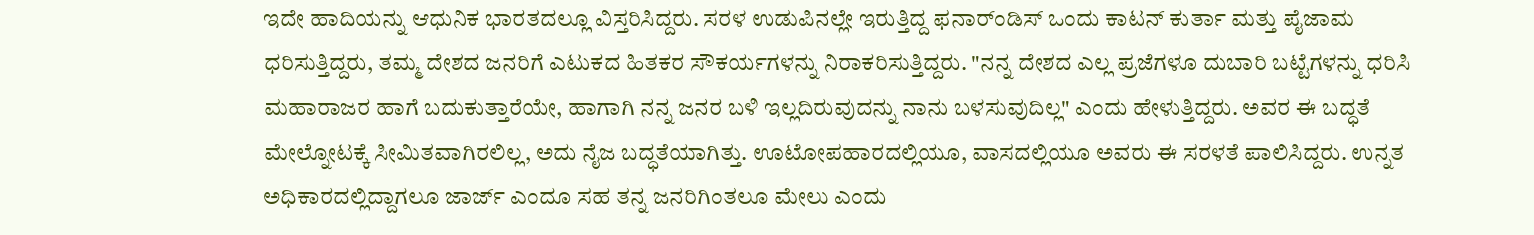ಇದೇ ಹಾದಿಯನ್ನು ಆಧುನಿಕ ಭಾರತದಲ್ಲೂ ವಿಸ್ತರಿಸಿದ್ದರು. ಸರಳ ಉಡುಪಿನಲ್ಲೇ ಇರುತ್ತಿದ್ದ ಫನಾರ್ಂಡಿಸ್ ಒಂದು ಕಾಟನ್ ಕುರ್ತಾ ಮತ್ತು ಪೈಜಾಮ ಧರಿಸುತ್ತಿದ್ದರು, ತಮ್ಮ ದೇಶದ ಜನರಿಗೆ ಎಟುಕದ ಹಿತಕರ ಸೌಕರ್ಯಗಳನ್ನು ನಿರಾಕರಿಸುತ್ತಿದ್ದರು. "ನನ್ನ ದೇಶದ ಎಲ್ಲ ಪ್ರಜೆಗಳೂ ದುಬಾರಿ ಬಟ್ಟೆಗಳನ್ನು ಧರಿಸಿ ಮಹಾರಾಜರ ಹಾಗೆ ಬದುಕುತ್ತಾರೆಯೇ, ಹಾಗಾಗಿ ನನ್ನ ಜನರ ಬಳಿ ಇಲ್ಲದಿರುವುದನ್ನು ನಾನು ಬಳಸುವುದಿಲ್ಲ" ಎಂದು ಹೇಳುತ್ತಿದ್ದರು. ಅವರ ಈ ಬದ್ಧತೆ ಮೇಲ್ನೋಟಕ್ಕೆ ಸೀಮಿತವಾಗಿರಲಿಲ್ಲ, ಅದು ನೈಜ ಬದ್ಧತೆಯಾಗಿತ್ತು. ಊಟೋಪಹಾರದಲ್ಲಿಯೂ, ವಾಸದಲ್ಲಿಯೂ ಅವರು ಈ ಸರಳತೆ ಪಾಲಿಸಿದ್ದರು. ಉನ್ನತ ಅಧಿಕಾರದಲ್ಲಿದ್ದಾಗಲೂ ಜಾರ್ಜ್ ಎಂದೂ ಸಹ ತನ್ನ ಜನರಿಗಿಂತಲೂ ಮೇಲು ಎಂದು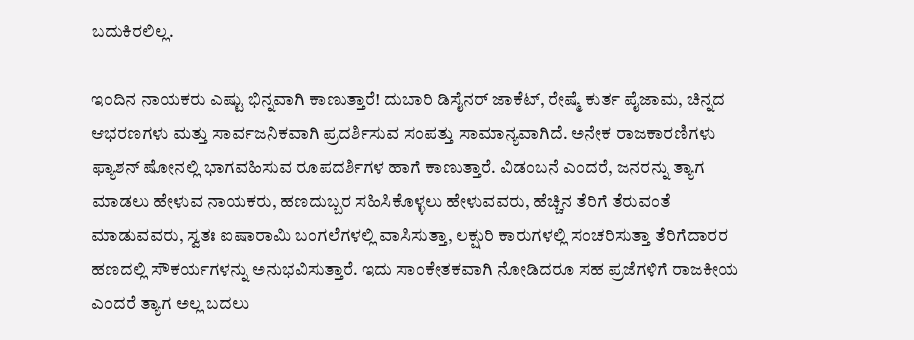ಬದುಕಿರಲಿಲ್ಲ.

ಇಂದಿನ ನಾಯಕರು ಎಷ್ಟು ಭಿನ್ನವಾಗಿ ಕಾಣುತ್ತಾರೆ! ದುಬಾರಿ ಡಿಸೈನರ್ ಜಾಕೆಟ್, ರೇಷ್ಮೆ ಕುರ್ತ ಪೈಜಾಮ, ಚಿನ್ನದ ಆಭರಣಗಳು ಮತ್ತು ಸಾರ್ವಜನಿಕವಾಗಿ ಪ್ರದರ್ಶಿಸುವ ಸಂಪತ್ತು ಸಾಮಾನ್ಯವಾಗಿದೆ. ಅನೇಕ ರಾಜಕಾರಣಿಗಳು ಫ್ಯಾಶನ್ ಷೋನಲ್ಲಿ ಭಾಗವಹಿಸುವ ರೂಪದರ್ಶಿಗಳ ಹಾಗೆ ಕಾಣುತ್ತಾರೆ. ವಿಡಂಬನೆ ಎಂದರೆ, ಜನರನ್ನು ತ್ಯಾಗ ಮಾಡಲು ಹೇಳುವ ನಾಯಕರು, ಹಣದುಬ್ಬರ ಸಹಿಸಿಕೊಳ್ಳಲು ಹೇಳುವವರು, ಹೆಚ್ಚಿನ ತೆರಿಗೆ ತೆರುವಂತೆ ಮಾಡುವವರು, ಸ್ವತಃ ಐಷಾರಾಮಿ ಬಂಗಲೆಗಳಲ್ಲಿ ವಾಸಿಸುತ್ತಾ, ಲಕ್ಷುರಿ ಕಾರುಗಳಲ್ಲಿ ಸಂಚರಿಸುತ್ತಾ ತೆರಿಗೆದಾರರ ಹಣದಲ್ಲಿ ಸೌಕರ್ಯಗಳನ್ನು ಅನುಭವಿಸುತ್ತಾರೆ. ಇದು ಸಾಂಕೇತಕವಾಗಿ ನೋಡಿದರೂ ಸಹ ಪ್ರಜೆಗಳಿಗೆ ರಾಜಕೀಯ ಎಂದರೆ ತ್ಯಾಗ ಅಲ್ಲ ಬದಲು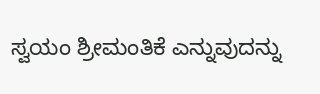ಸ್ವಯಂ ಶ್ರೀಮಂತಿಕೆ ಎನ್ನುವುದನ್ನು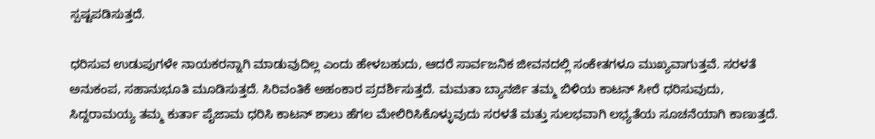ಸ್ಪಷ್ಟಪಡಿಸುತ್ತದೆ.

ಧರಿಸುವ ಉಡುಪುಗಳೇ ನಾಯಕರನ್ನಾಗಿ ಮಾಡುವುದಿಲ್ಲ ಎಂದು ಹೇಳಬಹುದು, ಆದರೆ ಸಾರ್ವಜನಿಕ ಜೀವನದಲ್ಲಿ ಸಂಕೇತಗಳೂ ಮುಖ್ಯವಾಗುತ್ತವೆ. ಸರಳತೆ ಅನುಕಂಪ, ಸಹಾನುಭೂತಿ ಮೂಡಿಸುತ್ತದೆ. ಸಿರಿವಂತಿಕೆ ಅಹಂಕಾರ ಪ್ರದರ್ಶಿಸುತ್ತದೆ. ಮಮತಾ ಬ್ಯಾನರ್ಜಿ ತಮ್ಮ ಬಿಳಿಯ ಕಾಟನ್ ಸೀರೆ ಧರಿಸುವುದು, ಸಿದ್ದರಾಮಯ್ಯ ತಮ್ಮ ಕುರ್ತಾ ಪೈಜಾಮ ಧರಿಸಿ ಕಾಟನ್ ಶಾಲು ಹೆಗಲ ಮೇಲಿರಿಸಿಕೊಳ್ಳುವುದು ಸರಳತೆ ಮತ್ತು ಸುಲಭವಾಗಿ ಲಭ್ಯತೆಯ ಸೂಚನೆಯಾಗಿ ಕಾಣುತ್ತದೆ.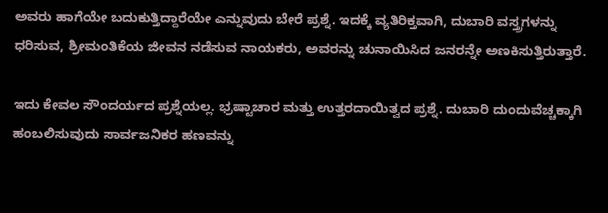ಅವರು ಹಾಗೆಯೇ ಬದುಕುತ್ತಿದ್ದಾರೆಯೇ ಎನ್ನುವುದು ಬೇರೆ ಪ್ರಶ್ನೆ. ಇದಕ್ಕೆ ವ್ಯತಿರಿಕ್ತವಾಗಿ, ದುಬಾರಿ ವಸ್ತ್ರಗಳನ್ನು ಧರಿಸುವ, ಶ್ರೀಮಂತಿಕೆಯ ಜೀವನ ನಡೆಸುವ ನಾಯಕರು, ಅವರನ್ನು ಚುನಾಯಿಸಿದ ಜನರನ್ನೇ ಅಣಕಿಸುತ್ತಿರುತ್ತಾರೆ.

ಇದು ಕೇವಲ ಸೌಂದರ್ಯದ ಪ್ರಶ್ನೆಯಲ್ಲ. ಭ್ರಷ್ಟಾಚಾರ ಮತ್ತು ಉತ್ತರದಾಯಿತ್ವದ ಪ್ರಶ್ನೆ. ದುಬಾರಿ ದುಂದುವೆಚ್ಚಕ್ಕಾಗಿ ಹಂಬಲಿಸುವುದು ಸಾರ್ವಜನಿಕರ ಹಣವನ್ನು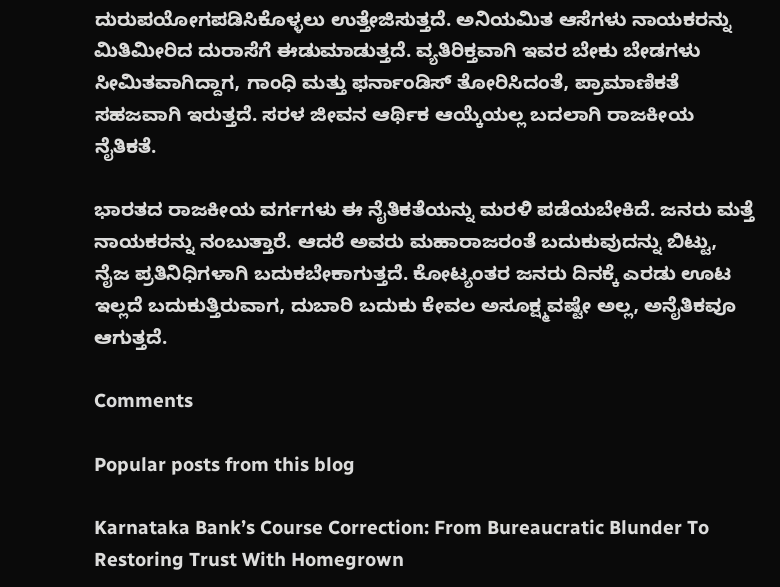ದುರುಪಯೋಗಪಡಿಸಿಕೊಳ್ಳಲು ಉತ್ತೇಜಿಸುತ್ತದೆ. ಅನಿಯಮಿತ ಆಸೆಗಳು ನಾಯಕರನ್ನು ಮಿತಿಮೀರಿದ ದುರಾಸೆಗೆ ಈಡುಮಾಡುತ್ತದೆ. ವ್ಯತಿರಿಕ್ತವಾಗಿ ಇವರ ಬೇಕು ಬೇಡಗಳು ಸೀಮಿತವಾಗಿದ್ದಾಗ, ಗಾಂಧಿ ಮತ್ತು ಫರ್ನಾಂಡಿಸ್ ತೋರಿಸಿದಂತೆ, ಪ್ರಾಮಾಣಿಕತೆ ಸಹಜವಾಗಿ ಇರುತ್ತದೆ. ಸರಳ ಜೀವನ ಆರ್ಥಿಕ ಆಯ್ಕೆಯಲ್ಲ ಬದಲಾಗಿ ರಾಜಕೀಯ ನೈತಿಕತೆ.

ಭಾರತದ ರಾಜಕೀಯ ವರ್ಗಗಳು ಈ ನೈತಿಕತೆಯನ್ನು ಮರಳಿ ಪಡೆಯಬೇಕಿದೆ. ಜನರು ಮತ್ತೆ ನಾಯಕರನ್ನು ನಂಬುತ್ತಾರೆ. ಆದರೆ ಅವರು ಮಹಾರಾಜರಂತೆ ಬದುಕುವುದನ್ನು ಬಿಟ್ಟು, ನೈಜ ಪ್ರತಿನಿಧಿಗಳಾಗಿ ಬದುಕಬೇಕಾಗುತ್ತದೆ. ಕೋಟ್ಯಂತರ ಜನರು ದಿನಕ್ಕೆ ಎರಡು ಊಟ ಇಲ್ಲದೆ ಬದುಕುತ್ತಿರುವಾಗ, ದುಬಾರಿ ಬದುಕು ಕೇವಲ ಅಸೂಕ್ಷ್ಮವಷ್ಟೇ ಅಲ್ಲ, ಅನೈತಿಕವೂ ಆಗುತ್ತದೆ.

Comments

Popular posts from this blog

Karnataka Bank’s Course Correction: From Bureaucratic Blunder To Restoring Trust With Homegrown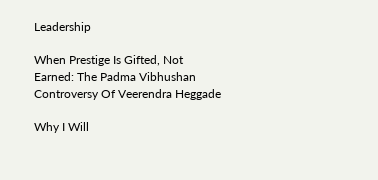Leadership

When Prestige Is Gifted, Not Earned: The Padma Vibhushan Controversy Of Veerendra Heggade

Why I Will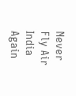Never Fly Air India Again